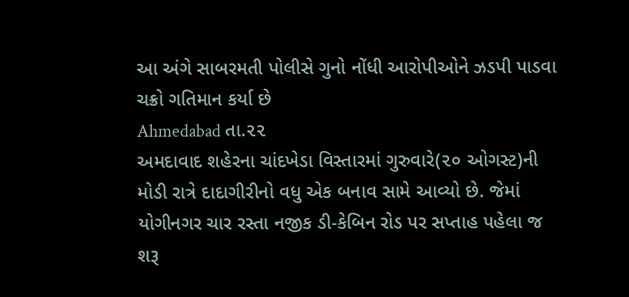આ અંગે સાબરમતી પોલીસે ગુનો નોંધી આરોપીઓને ઝડપી પાડવા ચક્રો ગતિમાન કર્યા છે
Ahmedabad તા.૨૨
અમદાવાદ શહેરના ચાંદખેડા વિસ્તારમાં ગુરુવારે(૨૦ ઓગસ્ટ)ની મોડી રાત્રે દાદાગીરીનો વધુ એક બનાવ સામે આવ્યો છે. જેમાં યોગીનગર ચાર રસ્તા નજીક ડી-કેબિન રોડ પર સપ્તાહ પહેલા જ શરૂ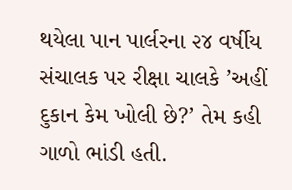થયેલા પાન પાર્લરના ૨૪ વર્ષીય સંચાલક પર રીક્ષા ચાલકે ’અહીં દુકાન કેમ ખોલી છે?’ તેમ કહી ગાળો ભાંડી હતી.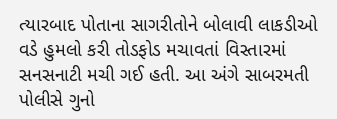ત્યારબાદ પોતાના સાગરીતોને બોલાવી લાકડીઓ વડે હુમલો કરી તોડફોડ મચાવતાં વિસ્તારમાં સનસનાટી મચી ગઈ હતી. આ અંગે સાબરમતી પોલીસે ગુનો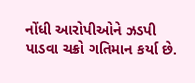નોંધી આરોપીઓને ઝડપી પાડવા ચક્રો ગતિમાન કર્યા છે.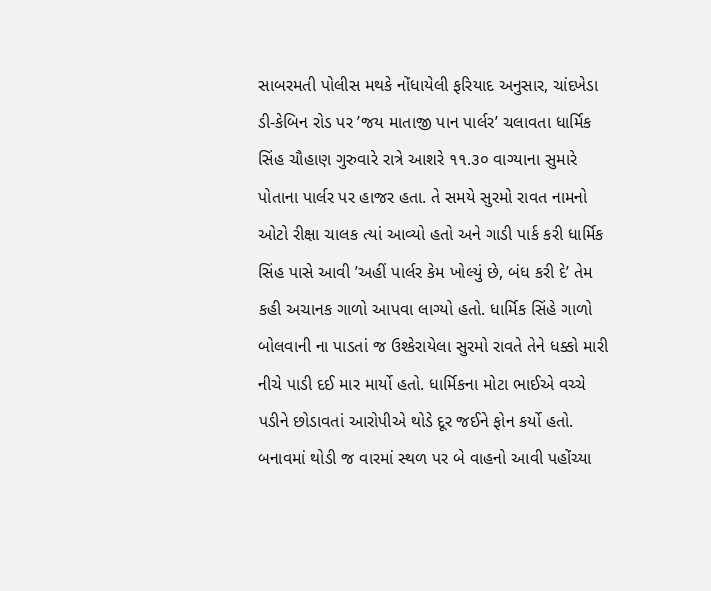સાબરમતી પોલીસ મથકે નોંધાયેલી ફરિયાદ અનુસાર, ચાંદખેડા ડી-કેબિન રોડ પર ’જય માતાજી પાન પાર્લર’ ચલાવતા ધાર્મિક સિંહ ચૌહાણ ગુરુવારે રાત્રે આશરે ૧૧.૩૦ વાગ્યાના સુમારે પોતાના પાર્લર પર હાજર હતા. તે સમયે સુરમો રાવત નામનો ઓટો રીક્ષા ચાલક ત્યાં આવ્યો હતો અને ગાડી પાર્ક કરી ધાર્મિક સિંહ પાસે આવી ’અહીં પાર્લર કેમ ખોલ્યું છે, બંધ કરી દે’ તેમ કહી અચાનક ગાળો આપવા લાગ્યો હતો. ધાર્મિક સિંહે ગાળો બોલવાની ના પાડતાં જ ઉશ્કેરાયેલા સુરમો રાવતે તેને ધક્કો મારી નીચે પાડી દઈ માર માર્યો હતો. ધાર્મિકના મોટા ભાઈએ વચ્ચે પડીને છોડાવતાં આરોપીએ થોડે દૂર જઈને ફોન કર્યો હતો.
બનાવમાં થોડી જ વારમાં સ્થળ પર બે વાહનો આવી પહોંચ્યા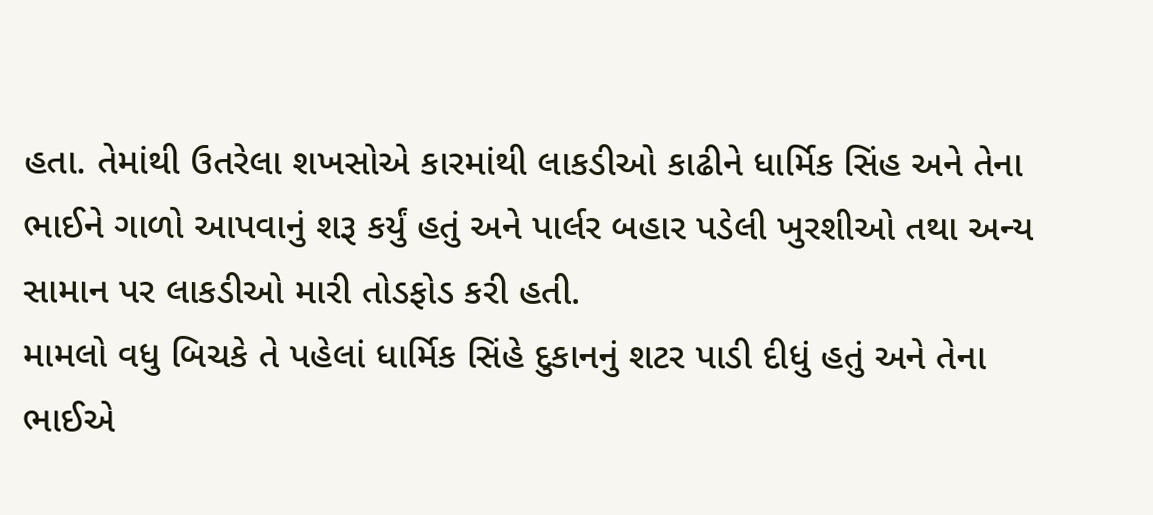હતા. તેમાંથી ઉતરેલા શખસોએ કારમાંથી લાકડીઓ કાઢીને ધાર્મિક સિંહ અને તેના ભાઈને ગાળો આપવાનું શરૂ કર્યું હતું અને પાર્લર બહાર પડેલી ખુરશીઓ તથા અન્ય સામાન પર લાકડીઓ મારી તોડફોડ કરી હતી.
મામલો વધુ બિચકે તે પહેલાં ધાર્મિક સિંહે દુકાનનું શટર પાડી દીધું હતું અને તેના ભાઈએ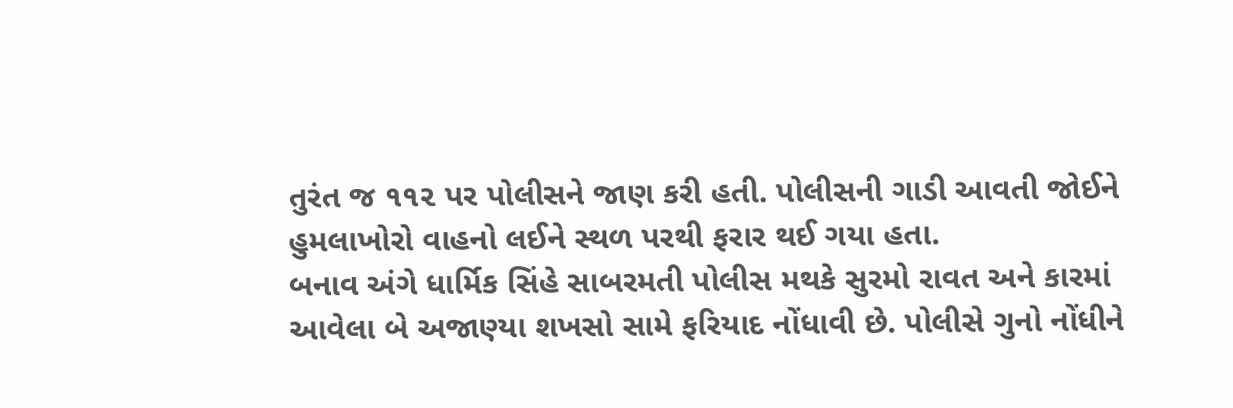તુરંત જ ૧૧૨ પર પોલીસને જાણ કરી હતી. પોલીસની ગાડી આવતી જોઈને હુમલાખોરો વાહનો લઈને સ્થળ પરથી ફરાર થઈ ગયા હતા.
બનાવ અંગે ધાર્મિક સિંહે સાબરમતી પોલીસ મથકે સુરમો રાવત અને કારમાં આવેલા બે અજાણ્યા શખસો સામે ફરિયાદ નોંધાવી છે. પોલીસે ગુનો નોંધીને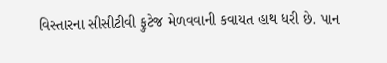વિસ્તારના સીસીટીવી ફુટેજ મેળવવાની કવાયત હાથ ધરી છે. પાન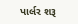પાર્લર શરૂ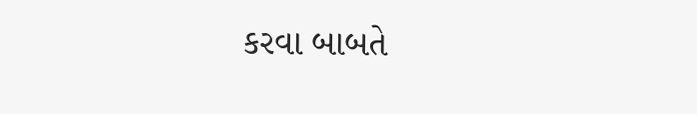કરવા બાબતે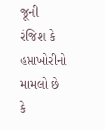જૂની રંજિશ કે હપ્તાખોરીનો મામલો છે કે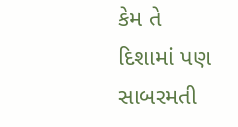કેમ તે દિશામાં પણ સાબરમતી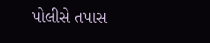પોલીસે તપાસ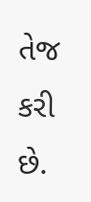તેજ કરી છે.